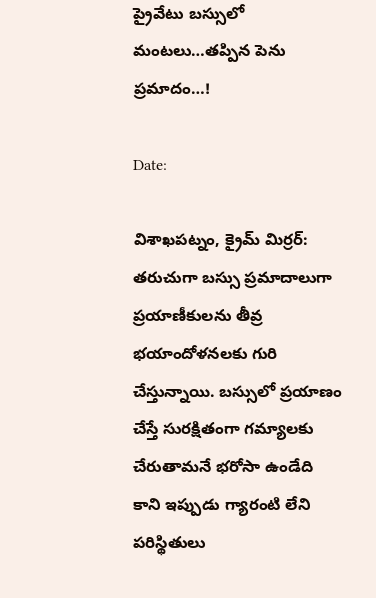ప్రైవేటు బ‌స్సులో మంట‌లు…త‌ప్పిన పెను ప్ర‌మాదం…!

Date:

విశాఖ‌ప‌ట్నం, క్రైమ్ మిర్ర‌ర్: త‌రుచుగా బ‌స్సు ప్ర‌మాదాలుగా ప్ర‌యాణీకుల‌ను తీవ్ర భ‌యాందోళ‌న‌ల‌కు గురి చేస్తున్నాయి. బ‌స్సులో ప్ర‌యాణం చేస్తే సుర‌క్షితంగా గ‌మ్యాలకు చేరుతామ‌నే భ‌రోసా ఉండేది కాని ఇప్పుడు గ్యారంటి లేని ప‌రిస్థితులు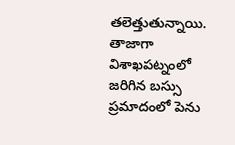త‌లెత్తుతున్నాయి. తాజాగా విశాఖ‌ప‌ట్నంలో జ‌రిగిన బ‌స్సు ప్ర‌మాదంలో పెను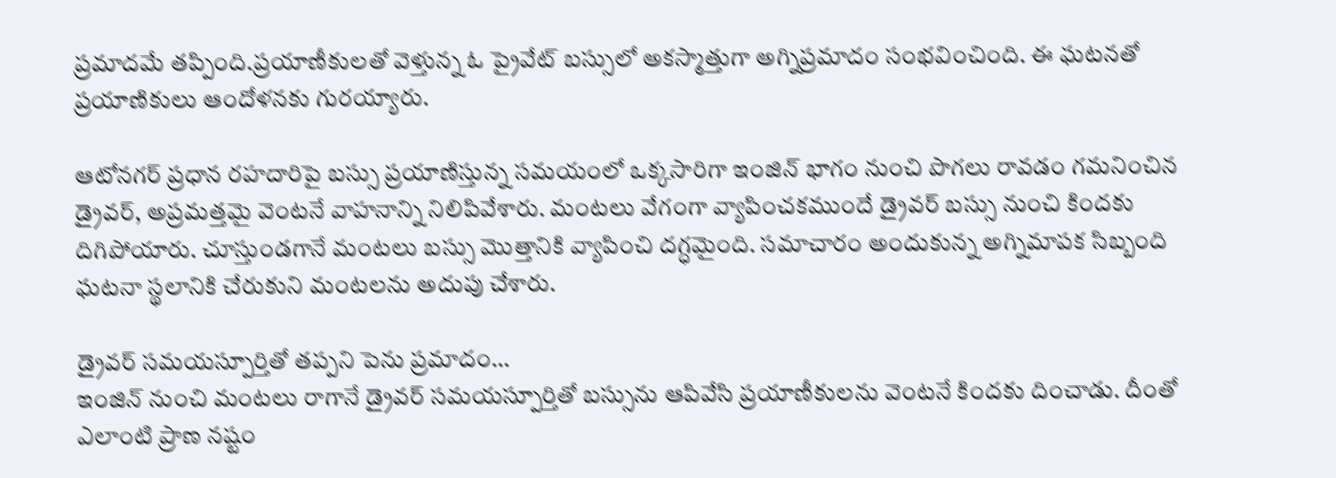ప్ర‌మాదమే త‌ప్పింది.ప్ర‌యాణీకుల‌తో వెళ్తున్న ఓ ప్రైవేట్ బస్సులో అకస్మాత్తుగా అగ్నిప్రమాదం సంభవించింది. ఈ ఘటనతో ప్రయాణికులు ఆందోళనకు గురయ్యారు.

ఆటోనగర్ ప్రధాన రహదారిపై బస్సు ప్రయాణిస్తున్న సమయంలో ఒక్కసారిగా ఇంజిన్ భాగం నుంచి పొగలు రావడం గమనించిన డ్రైవర్, అప్రమత్తమై వెంటనే వాహనాన్ని నిలిపివేశారు. మంటలు వేగంగా వ్యాపించకముందే డ్రైవర్ బస్సు నుంచి కిందకు దిగిపోయారు. చూస్తుండగానే మంటలు బస్సు మొత్తానికి వ్యాపించి దగ్ధమైంది. సమాచారం అందుకున్న అగ్నిమాపక సిబ్బంది ఘటనా స్థలానికి చేరుకుని మంటలను అదుపు చేశారు.

డ్రైవ‌ర్ స‌మ‌య‌స్పూర్తితో త‌ప్ప‌ని పెను ప్ర‌మాదం…
ఇంజిన్ నుంచి మంట‌లు రాగానే డ్రైవ‌ర్ స‌మ‌య‌స్పూర్తితో బ‌స్సును ఆపివేసి ప్ర‌యాణీకుల‌ను వెంట‌నే కింద‌కు దించాడు. దీంతో ఎలాంటి ప్రాణ న‌ష్టం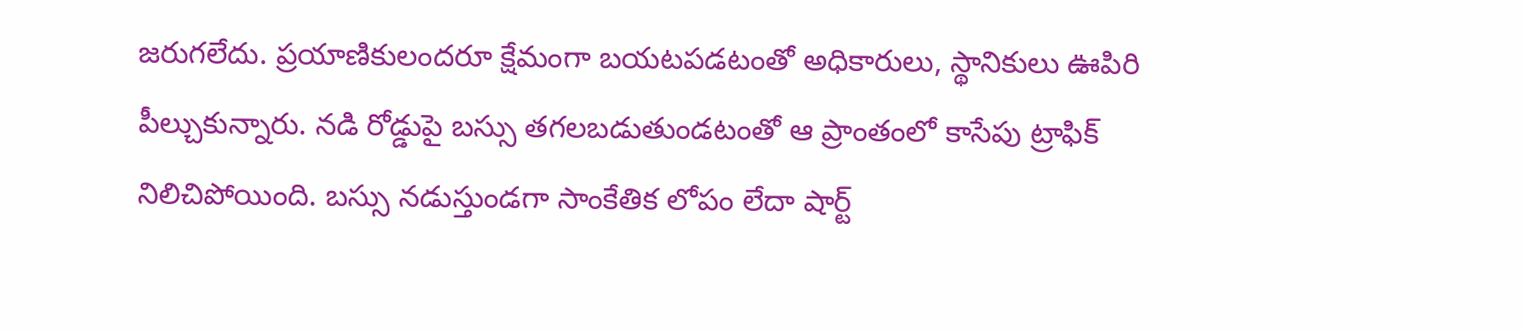జ‌రుగ‌లేదు. ప్రయాణికులందరూ క్షేమంగా బయటపడటంతో అధికారులు, స్థానికులు ఊపిరి పీల్చుకున్నారు. నడి రోడ్డుపై బస్సు తగలబడుతుండటంతో ఆ ప్రాంతంలో కాసేపు ట్రాఫిక్ నిలిచిపోయింది. బస్సు నడుస్తుండగా సాంకేతిక లోపం లేదా షార్ట్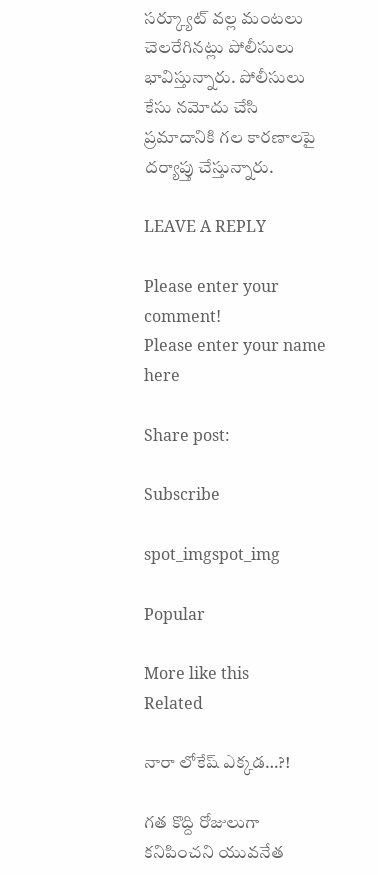సర్క్యూట్ వల్ల మంటలు చెలరేగినట్లు పోలీసులు భావిస్తున్నారు. పోలీసులు కేసు నమోదు చేసి ప్రమాదానికి గల కారణాలపై దర్యాప్తు చేస్తున్నారు.

LEAVE A REPLY

Please enter your comment!
Please enter your name here

Share post:

Subscribe

spot_imgspot_img

Popular

More like this
Related

నారా లోకేష్ ఎక్కడ…?!

గత కొద్ది రోజులుగా కనిపించని యువనేత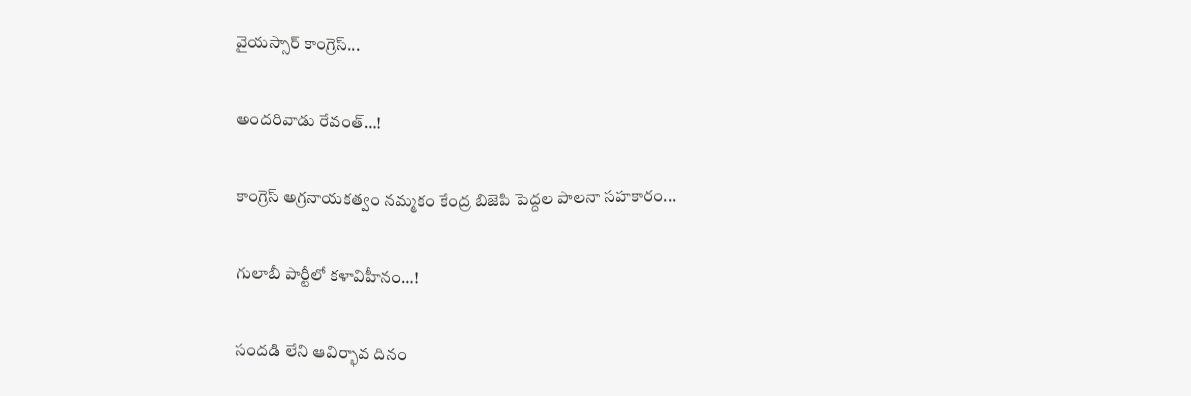వైయస్సార్ కాంగ్రెస్...

అందరివాడు రేవంత్…!

కాంగ్రెస్ అగ్రనాయకత్వం నమ్మకం కేంద్ర బిజెపి పెద్దల పాలనా సహకారం...

గులాబీ పార్టీలో కళావిహీనం…!

సందడి లేని ఆవిర్భావ దినం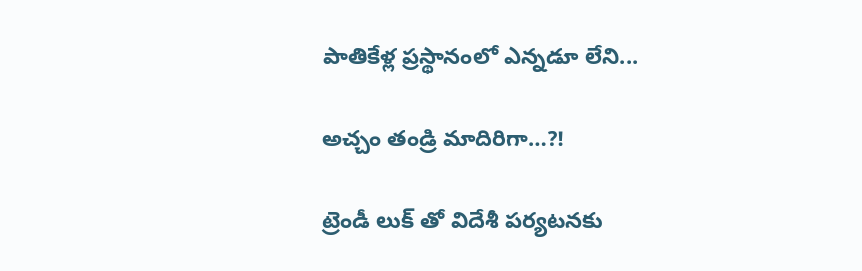పాతికేళ్ల ప్రస్థానంలో ఎన్నడూ లేని...

అచ్చం తండ్రి మాదిరిగా…?!

ట్రెండీ లుక్ తో విదేశీ పర్యటనకు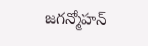జగన్మోహన్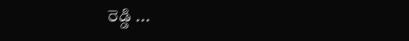రెడ్డి ...